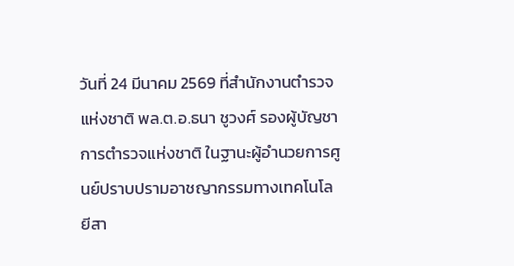วันที่ 24 มีนาคม 2569 ที่สำนักงานตำรวจแห่งชาติ พล.ต.อ.ธนา ชูวงศ์ รองผู้บัญชาการตำรวจแห่งชาติ ในฐานะผู้อำนวยการศูนย์ปราบปรามอาชญากรรมทางเทคโนโลยีสา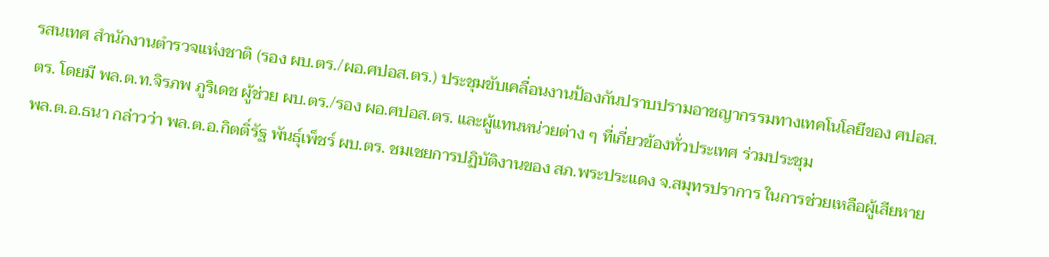รสนเทศ สำนักงานตำรวจแห่งชาติ (รอง ผบ.ตร./ผอ.ศปอส.ตร.) ประชุมขับเคลื่อนงานป้องกันปราบปรามอาชญากรรมทางเทคโนโลยีของ ศปอส.ตร. โดยมี พล.ต.ท.จิรภพ ภูริเดช ผู้ช่วย ผบ.ตร./รอง ผอ.ศปอส.ตร. และผู้แทนหน่วยต่าง ๆ ที่เกี่ยวข้องทั่วประเทศ ร่วมประชุม
พล.ต.อ.ธนา กล่าวว่า พล.ต.อ.กิตติ์รัฐ พันธุ์เพ็ชร์ ผบ.ตร. ชมเชยการปฏิบัติงานของ สภ.พระประแดง จ.สมุทรปราการ ในการช่วยเหลือผู้เสียหาย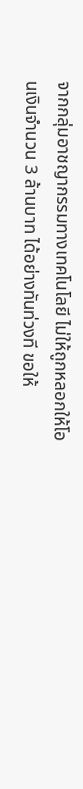จากกลุ่มอาชญากรรมทางเทคโนโลยี ไม่ให้ถูกหลอกให้โอนเงินจำนวน 3 ล้านบาท ได้อย่างทันท่วงที ขอให้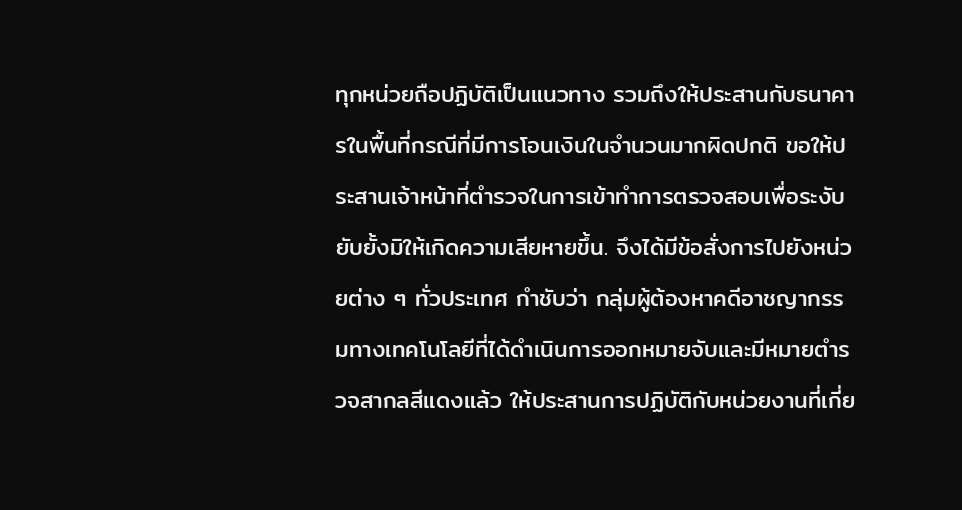ทุกหน่วยถือปฏิบัติเป็นแนวทาง รวมถึงให้ประสานกับธนาคารในพื้นที่กรณีที่มีการโอนเงินในจำนวนมากผิดปกติ ขอให้ประสานเจ้าหน้าที่ตำรวจในการเข้าทำการตรวจสอบเพื่อระงับยับยั้งมิให้เกิดความเสียหายขึ้น. จึงได้มีข้อสั่งการไปยังหน่วยต่าง ๆ ทั่วประเทศ กำชับว่า กลุ่มผู้ต้องหาคดีอาชญากรรมทางเทคโนโลยีที่ได้ดำเนินการออกหมายจับและมีหมายตำรวจสากลสีแดงแล้ว ให้ประสานการปฏิบัติกับหน่วยงานที่เกี่ย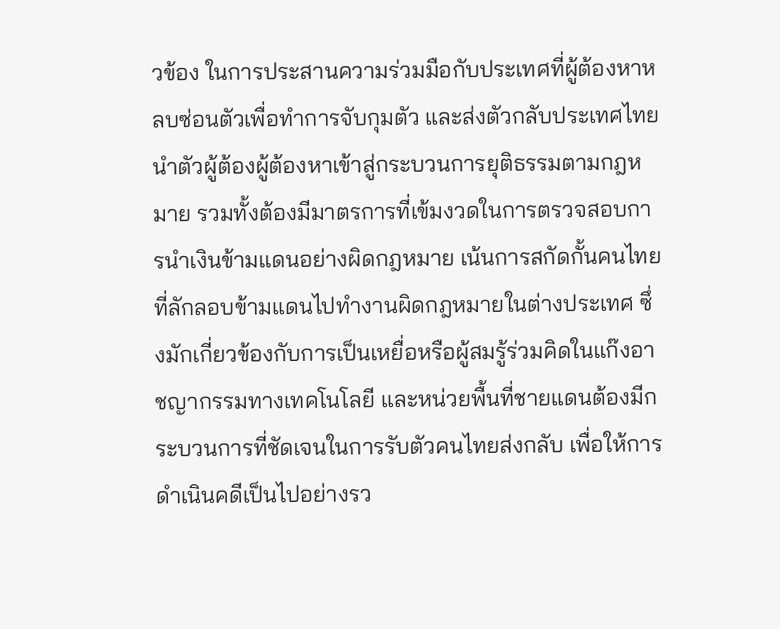วข้อง ในการประสานความร่วมมือกับประเทศที่ผู้ต้องหาหลบซ่อนตัวเพื่อทำการจับกุมตัว และส่งตัวกลับประเทศไทย นำตัวผู้ต้องผู้ต้องหาเข้าสู่กระบวนการยุติธรรมตามกฎหมาย รวมทั้งต้องมีมาตรการที่เข้มงวดในการตรวจสอบการนำเงินข้ามแดนอย่างผิดกฎหมาย เน้นการสกัดกั้นคนไทยที่ลักลอบข้ามแดนไปทำงานผิดกฎหมายในต่างประเทศ ซึ่งมักเกี่ยวข้องกับการเป็นเหยื่อหรือผู้สมรู้ร่วมคิดในแก๊งอาชญากรรมทางเทคโนโลยี และหน่วยพื้นที่ชายแดนต้องมีกระบวนการที่ชัดเจนในการรับตัวคนไทยส่งกลับ เพื่อให้การดำเนินคดีเป็นไปอย่างรว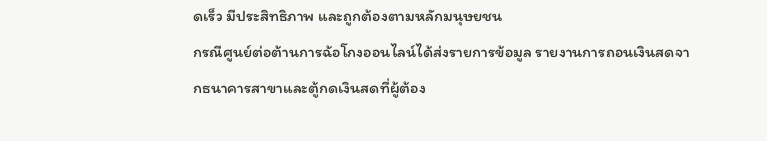ดเร็ว มีประสิทธิภาพ และถูกต้องตามหลักมนุษยชน
กรณีศูนย์ต่อต้านการฉ้อโกงออนไลน์ได้ส่งรายการข้อมูล รายงานการถอนเงินสดจากธนาคารสาขาและตู้กดเงินสดที่ผู้ต้อง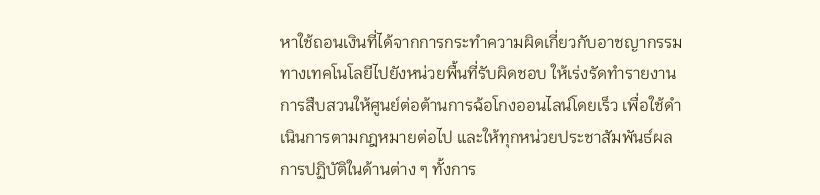หาใช้ถอนเงินที่ได้จากการกระทำความผิดเกี่ยวกับอาชญากรรมทางเทคโนโลยีไปยังหน่วยพื้นที่รับผิดชอบ ให้เร่งรัดทำรายงานการสืบสวนให้ศูนย์ต่อต้านการฉ้อโกงออนไลน์โดยเร็ว เพื่อใช้ดำเนินการตามกฎหมายต่อไป และให้ทุกหน่วยประชาสัมพันธ์ผลการปฏิบัติในด้านต่าง ๆ ทั้งการ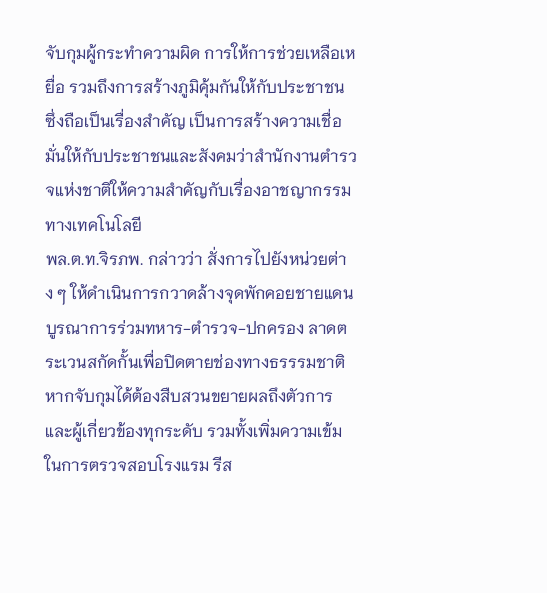จับกุมผู้กระทำความผิด การให้การช่วยเหลือเหยื่อ รวมถึงการสร้างภูมิคุ้มกันให้กับประชาชน ซึ่งถือเป็นเรื่องสำคัญ เป็นการสร้างความเชื่อมั่นให้กับประชาชนและสังคมว่าสำนักงานตำรวจแห่งชาติให้ความสำคัญกับเรื่องอาชญากรรมทางเทคโนโลยี
พล.ต.ท.จิรภพ. กล่าวว่า สั่งการไปยังหน่วยต่าง ๆ ให้ดำเนินการกวาดล้างจุดพักคอยชายแดน บูรณาการร่วมทหาร-ตำรวจ-ปกครอง ลาดตระเวนสกัดกั้นเพื่อปิดตายช่องทางธรรรมชาติ หากจับกุมได้ต้องสืบสวนขยายผลถึงตัวการ และผู้เกี่ยวข้องทุกระดับ รวมทั้งเพิ่มความเข้มในการตรวจสอบโรงแรม รีส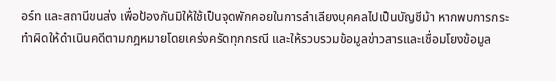อร์ท และสถานีขนส่ง เพื่อป้องกันมิให้ใช้เป็นจุดพักคอยในการลำเลียงบุคคลไปเป็นบัญชีม้า หากพบการกระทำผิดให้ดำเนินคดีตามกฎหมายโดยเคร่งครัดทุกกรณี และให้รวบรวมข้อมูลข่าวสารและเชื่อมโยงข้อมูล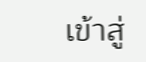เข้าสู่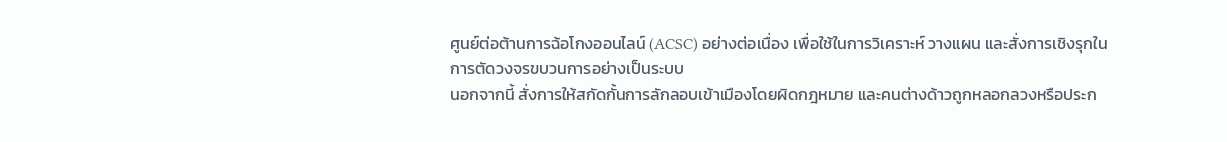ศูนย์ต่อต้านการฉ้อโกงออนไลน์ (ACSC) อย่างต่อเนื่อง เพื่อใช้ในการวิเคราะห์ วางแผน และสั่งการเชิงรุกในการตัดวงจรขบวนการอย่างเป็นระบบ
นอกจากนี้ สั่งการให้สกัดกั้นการลักลอบเข้าเมืองโดยผิดกฎหมาย และคนต่างด้าวถูกหลอกลวงหรือประก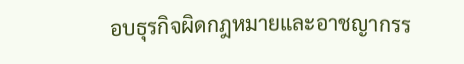อบธุรกิจผิดกฎหมายและอาชญากรร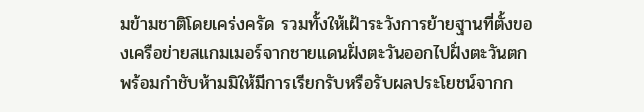มข้ามชาติโดยเคร่งครัด รวมทั้งให้เฝ้าระวังการย้ายฐานที่ตั้งของเครือข่ายสแกมเมอร์จากชายแดนฝั่งตะวันออกไปฝั่งตะวันตก พร้อมกำชับห้ามมิให้มีการเรียกรับหรือรับผลประโยชน์จากก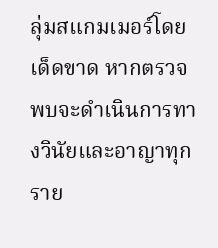ลุ่มสแกมเมอร์โดยเด็ดขาด หากตรวจพบจะดำเนินการทางวินัยและอาญาทุกราย